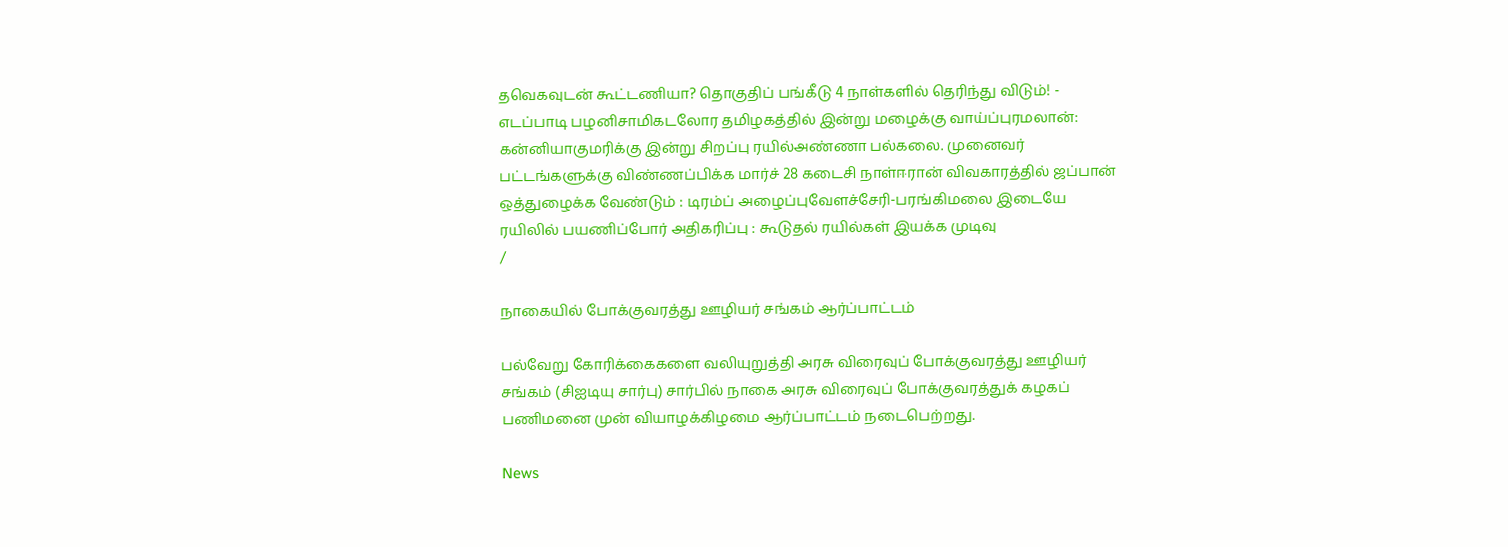தவெகவுடன் கூட்டணியா? தொகுதிப் பங்கீடு 4 நாள்களில் தெரிந்து விடும்! - எடப்பாடி பழனிசாமிகடலோர தமிழகத்தில் இன்று மழைக்கு வாய்ப்புரமலான்: கன்னியாகுமரிக்கு இன்று சிறப்பு ரயில்அண்ணா பல்கலை. முனைவர் பட்டங்களுக்கு விண்ணப்பிக்க மார்ச் 28 கடைசி நாள்ஈரான் விவகாரத்தில் ஜப்பான் ஒத்துழைக்க வேண்டும் : டிரம்ப் அழைப்புவேளச்சேரி-பரங்கிமலை இடையே ரயிலில் பயணிப்போர் அதிகரிப்பு : கூடுதல் ரயில்கள் இயக்க முடிவு
/

நாகையில் போக்குவரத்து ஊழியர் சங்கம் ஆர்ப்பாட்டம்

பல்வேறு கோரிக்கைகளை வலியுறுத்தி அரசு விரைவுப் போக்குவரத்து ஊழியர் சங்கம் (சிஐடியு சார்பு) சார்பில் நாகை அரசு விரைவுப் போக்குவரத்துக் கழகப் பணிமனை முன் வியாழக்கிழமை ஆர்ப்பாட்டம் நடைபெற்றது.

News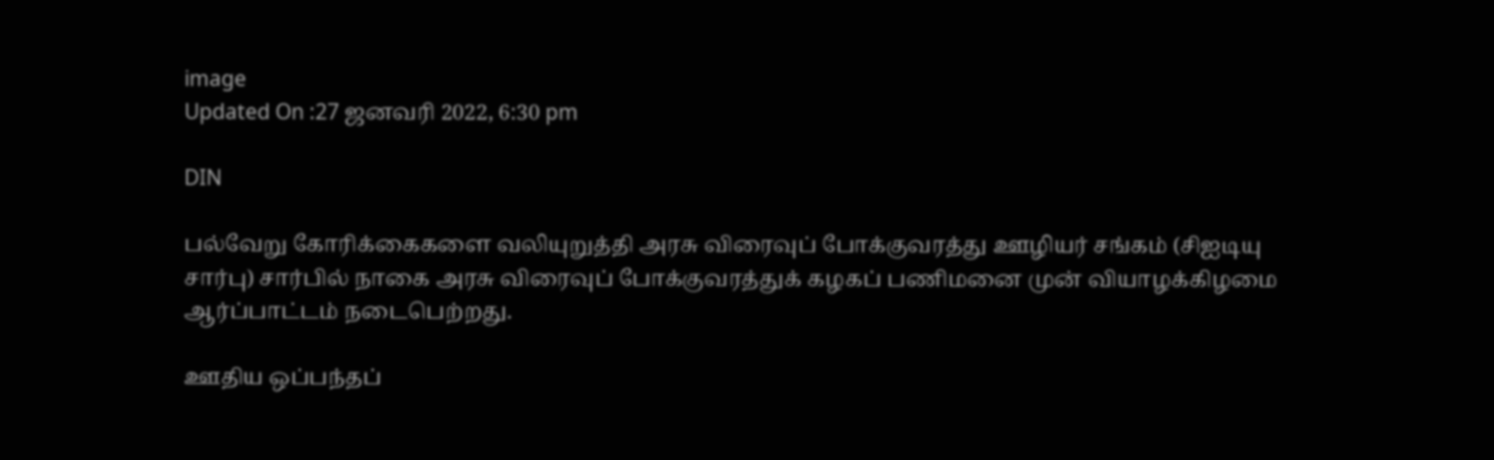image
Updated On :27 ஜனவரி 2022, 6:30 pm

DIN

பல்வேறு கோரிக்கைகளை வலியுறுத்தி அரசு விரைவுப் போக்குவரத்து ஊழியர் சங்கம் (சிஐடியு சார்பு) சார்பில் நாகை அரசு விரைவுப் போக்குவரத்துக் கழகப் பணிமனை முன் வியாழக்கிழமை ஆர்ப்பாட்டம் நடைபெற்றது.

ஊதிய ஒப்பந்தப்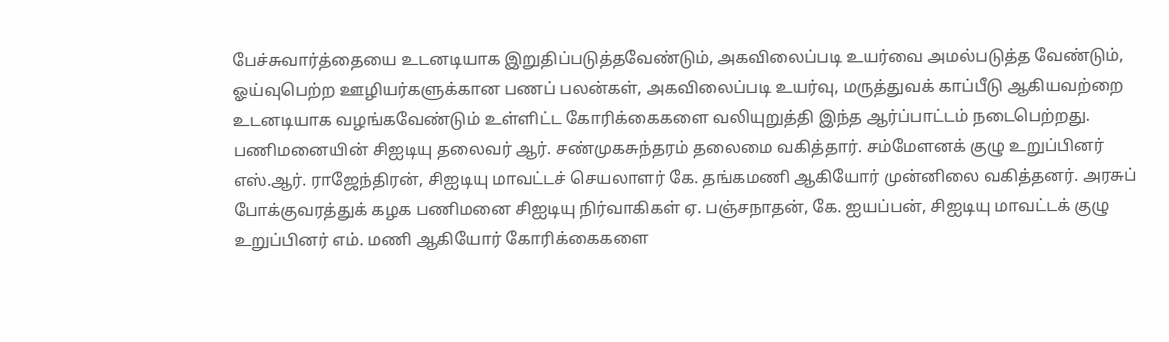பேச்சுவார்த்தையை உடனடியாக இறுதிப்படுத்தவேண்டும், அகவிலைப்படி உயர்வை அமல்படுத்த வேண்டும், ஓய்வுபெற்ற ஊழியர்களுக்கான பணப் பலன்கள், அகவிலைப்படி உயர்வு, மருத்துவக் காப்பீடு ஆகியவற்றை உடனடியாக வழங்கவேண்டும் உள்ளிட்ட கோரிக்கைகளை வலியுறுத்தி இந்த ஆர்ப்பாட்டம் நடைபெற்றது. பணிமனையின் சிஐடியு தலைவர் ஆர். சண்முகசுந்தரம் தலைமை வகித்தார். சம்மேளனக் குழு உறுப்பினர் எஸ்.ஆர். ராஜேந்திரன், சிஐடியு மாவட்டச் செயலாளர் கே. தங்கமணி ஆகியோர் முன்னிலை வகித்தனர். அரசுப் போக்குவரத்துக் கழக பணிமனை சிஐடியு நிர்வாகிகள் ஏ. பஞ்சநாதன், கே. ஐயப்பன், சிஐடியு மாவட்டக் குழு உறுப்பினர் எம். மணி ஆகியோர் கோரிக்கைகளை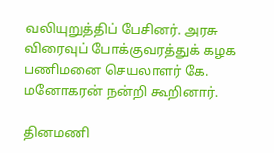வலியுறுத்திப் பேசினர். அரசு விரைவுப் போக்குவரத்துக் கழக பணிமனை செயலாளர் கே. மனோகரன் நன்றி கூறினார்.

தினமணி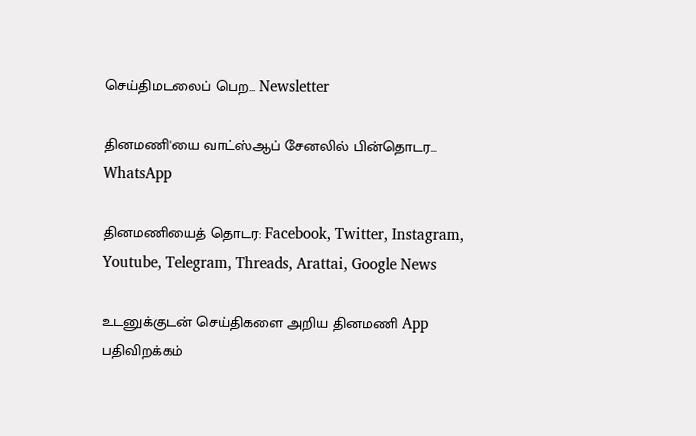செய்திமடலைப் பெற... Newsletter

தினமணி'யை வாட்ஸ்ஆப் சேனலில் பின்தொடர... WhatsApp

தினமணியைத் தொடர: Facebook, Twitter, Instagram, Youtube, Telegram, Threads, Arattai, Google News

உடனுக்குடன் செய்திகளை அறிய தினமணி App பதிவிறக்கம்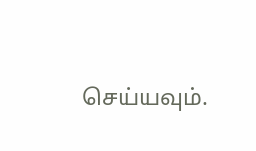செய்யவும்.